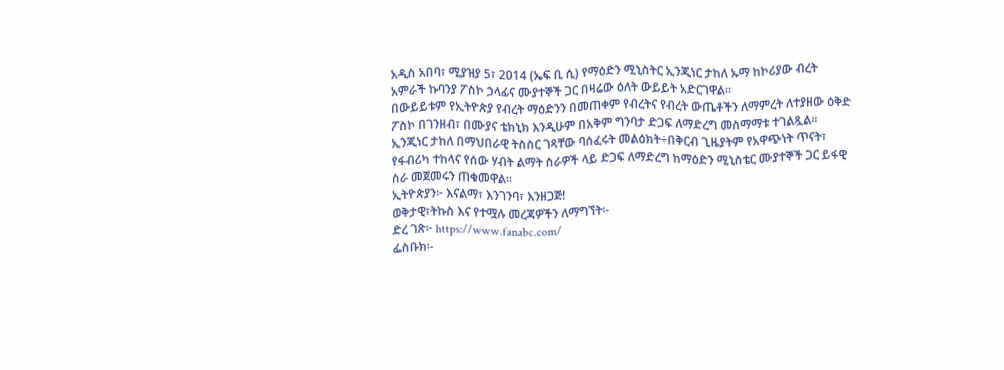አዲስ አበባ፣ ሚያዝያ 5፣ 2014 (ኤፍ ቢ ሲ) የማዕድን ሚኒስትር ኢንጂነር ታከለ ኡማ ከኮሪያው ብረት አምራች ኩባንያ ፖስኮ ኃላፊና ሙያተኞች ጋር በዛሬው ዕለት ውይይት አድርገዋል።
በውይይቱም የኢትዮጵያ የብረት ማዕድንን በመጠቀም የብረትና የብረት ውጤቶችን ለማምረት ለተያዘው ዕቅድ ፖስኮ በገንዘብ፣ በሙያና ቴክኒክ እንዲሁም በአቅም ግንባታ ድጋፍ ለማድረግ መስማማቱ ተገልጿል፡፡
ኢንጂነር ታከለ በማህበራዊ ትስስር ገጻቸው ባሰፈሩት መልዕክት÷በቅርብ ጊዜያትም የአዋጭነት ጥናት፣ የፋብሪካ ተከላና የሰው ሃብት ልማት ስራዎች ላይ ድጋፍ ለማድረግ ከማዕድን ሚኒስቴር ሙያተኞች ጋር ይፋዊ ስራ መጀመሩን ጠቁመዋል፡፡
ኢትዮጵያን፦ እናልማ፣ እንገንባ፣ እንዘጋጅ!
ወቅታዊ፣ትኩስ እና የተሟሉ መረጃዎችን ለማግኘት፡-
ድረ ገጽ፦ https://www.fanabc.com/
ፌስቡክ፡-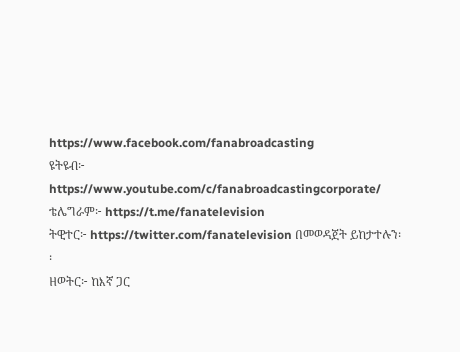https://www.facebook.com/fanabroadcasting
ዩትዩብ፦ https://www.youtube.com/c/fanabroadcastingcorporate/
ቴሌግራም፦ https://t.me/fanatelevision
ትዊተር፦ https://twitter.com/fanatelevision በመወዳጀት ይከታተሉን፡፡
ዘወትር፦ ከእኛ ጋር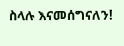ስላሉ እናመሰግናለን!